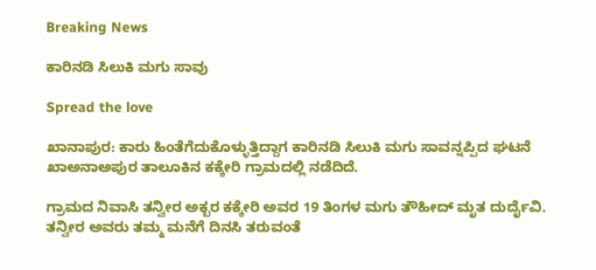Breaking News

ಕಾರಿನಡಿ ಸಿಲುಕಿ ಮಗು ಸಾವು

Spread the love

ಖಾನಾಪುರ: ಕಾರು ಹಿಂತೆಗೆದುಕೊಳ್ಳುತ್ತಿದ್ದಾಗ ಕಾರಿನಡಿ ಸಿಲುಕಿ ಮಗು ಸಾವನ್ನಪ್ಪಿದ ಘಟನೆ ಖಾಅನಾಅಪುರ ತಾಲೂಕಿನ ಕಕ್ಕೇರಿ ಗ್ರಾಮದಲ್ಲಿ ನಡೆದಿದೆ.

ಗ್ರಾಮದ ನಿವಾಸಿ ತನ್ವೀರ ಅಕ್ಬರ ಕಕ್ಕೇರಿ ಅವರ 19 ತಿಂಗಳ ಮಗು ತೌಹೀದ್ ಮೃತ ದುರ್ದೈವಿ. ತನ್ವೀರ ಅವರು ತಮ್ಮ ಮನೆಗೆ ದಿನಸಿ ತರುವಂತೆ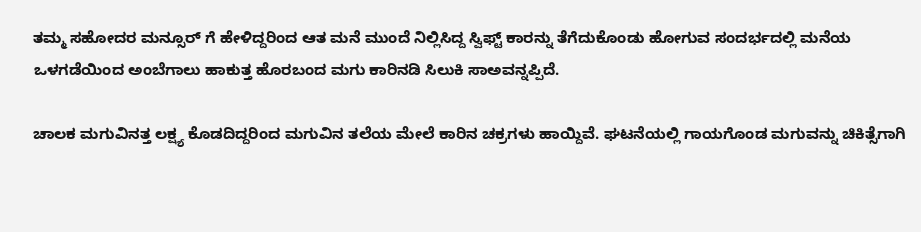ತಮ್ಮ ಸಹೋದರ ಮನ್ಸೂರ್ ಗೆ ಹೇಳಿದ್ದರಿಂದ ಆತ ಮನೆ ಮುಂದೆ‌ ನಿಲ್ಲಿಸಿದ್ದ ಸ್ವಿಫ್ಟ್ ಕಾರನ್ನು ತೆಗೆದುಕೊಂಡು ಹೋಗುವ ಸಂದರ್ಭದಲ್ಲಿ ಮನೆಯ ಒಳಗಡೆಯಿಂದ ಅಂಬೆಗಾಲು ಹಾಕುತ್ತ ಹೊರಬಂದ ಮಗು ಕಾರಿನಡಿ ಸಿಲುಕಿ ಸಾಅವನ್ನಪ್ಪಿದೆ.

ಚಾಲಕ ಮಗುವಿನತ್ತ ಲಕ್ಷ್ಯ ಕೊಡದಿದ್ದರಿಂದ ಮಗುವಿನ ತಲೆಯ ಮೇಲೆ‌‌ ಕಾರಿನ ಚಕ್ರಗಳು ಹಾಯ್ದಿವೆ. ಘಟನೆಯಲ್ಲಿ ಗಾಯಗೊಂಡ ಮಗುವನ್ನು ಚಿಕಿತ್ಸೆಗಾಗಿ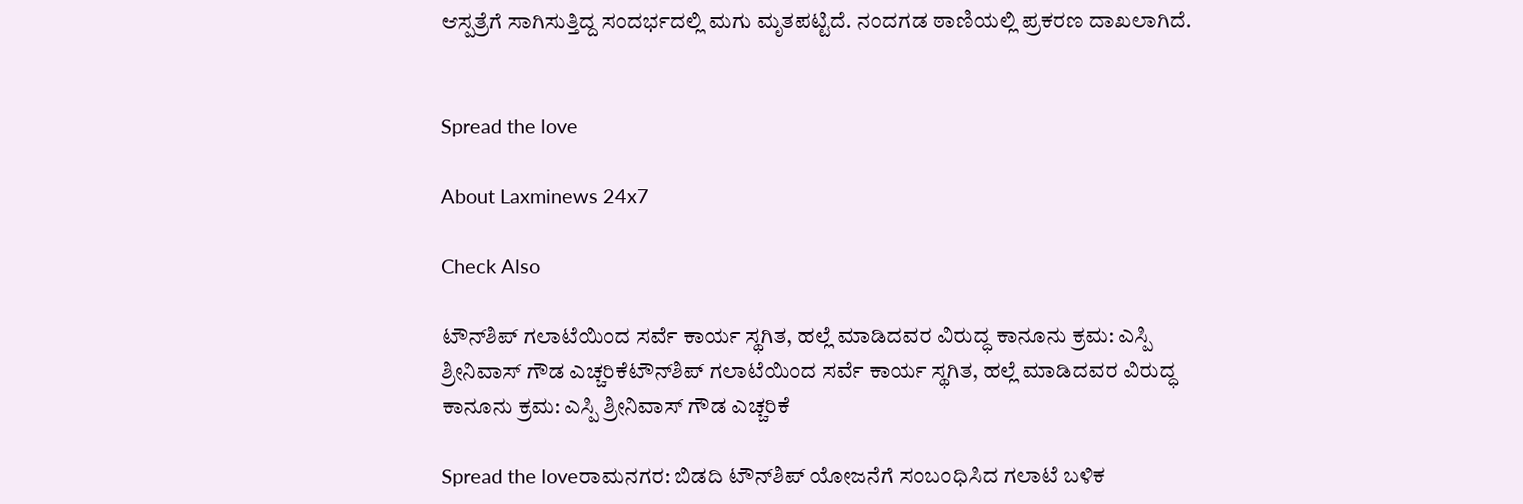ಆಸ್ಪತ್ರೆಗೆ ಸಾಗಿಸುತ್ತಿದ್ದ ಸಂದರ್ಭದಲ್ಲಿ ಮಗು ಮೃತಪಟ್ಟಿದೆ‌. ನಂದಗಡ ಠಾಣಿಯಲ್ಲಿ ಪ್ರಕರಣ ದಾಖಲಾಗಿದೆ.


Spread the love

About Laxminews 24x7

Check Also

ಟೌನ್‌ಶಿಪ್ ಗಲಾಟೆಯಿಂದ ಸರ್ವೆ ಕಾರ್ಯ ಸ್ಥಗಿತ, ಹಲ್ಲೆ ಮಾಡಿದವರ ವಿರುದ್ಧ ಕಾನೂನು ಕ್ರಮ: ಎಸ್ಪಿ ಶ್ರೀನಿವಾಸ್ ಗೌಡ ಎಚ್ಚರಿಕೆಟೌನ್‌ಶಿಪ್ ಗಲಾಟೆಯಿಂದ ಸರ್ವೆ ಕಾರ್ಯ ಸ್ಥಗಿತ, ಹಲ್ಲೆ ಮಾಡಿದವರ ವಿರುದ್ಧ ಕಾನೂನು ಕ್ರಮ: ಎಸ್ಪಿ ಶ್ರೀನಿವಾಸ್ ಗೌಡ ಎಚ್ಚರಿಕೆ

Spread the loveರಾಮನಗರ: ಬಿಡದಿ ಟೌನ್‌ಶಿಪ್ ಯೋಜನೆಗೆ ಸಂಬಂಧಿಸಿದ ಗಲಾಟೆ ಬಳಿಕ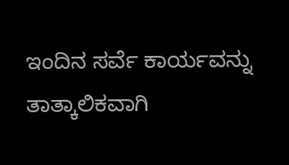ಇಂದಿನ ಸರ್ವೆ ಕಾರ್ಯವನ್ನು ತಾತ್ಕಾಲಿಕವಾಗಿ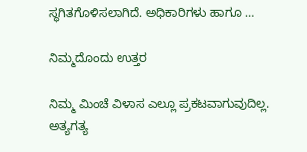ಸ್ಥಗಿತಗೊಳಿಸಲಾಗಿದೆ. ಅಧಿಕಾರಿಗಳು ಹಾಗೂ …

ನಿಮ್ಮದೊಂದು ಉತ್ತರ

ನಿಮ್ಮ ಮಿಂಚೆ ವಿಳಾಸ ಎಲ್ಲೂ ಪ್ರಕಟವಾಗುವುದಿಲ್ಲ. ಅತ್ಯಗತ್ಯ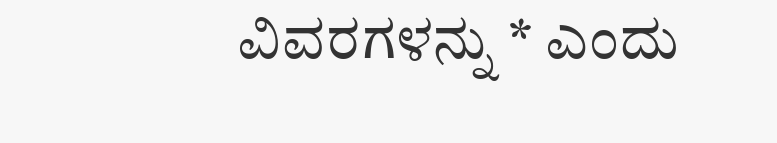ವಿವರಗಳನ್ನು * ಎಂದು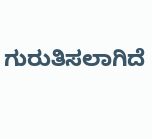ಗುರುತಿಸಲಾಗಿದೆ